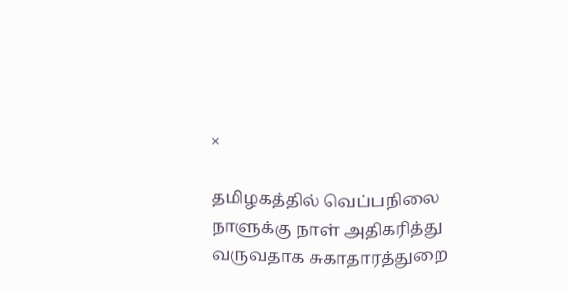×

தமிழகத்தில் வெப்பநிலை நாளுக்கு நாள் அதிகரித்து வருவதாக சுகாதாரத்துறை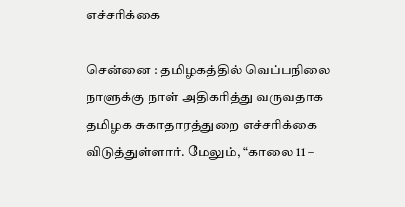எச்சரிக்கை

சென்னை : தமிழகத்தில் வெப்பநிலை நாளுக்கு நாள் அதிகரித்து வருவதாக தமிழக சுகாதாரத்துறை எச்சரிக்கை விடுத்துள்ளார். மேலும், “காலை 11 –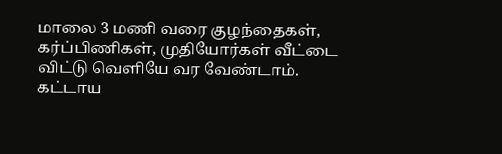மாலை 3 மணி வரை குழந்தைகள், கர்ப்பிணிகள், முதியோர்கள் வீட்டை விட்டு வெளியே வர வேண்டாம். கட்டாய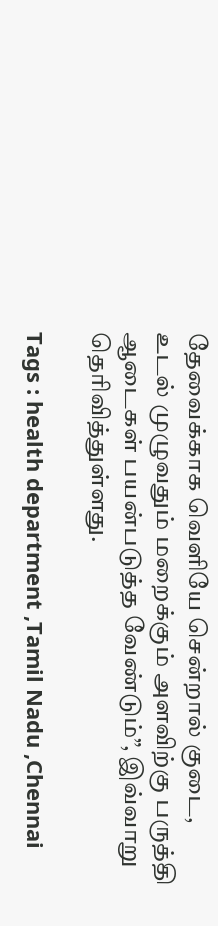தேவைக்காக வெளியே சென்றால் குடை, உடல் முழுவதும் மறைக்கும் அளவிற்கு பருத்தி ஆடைகள் பயன்படுத்த வேண்டும்”, இவ்வாறு தெரிவித்துள்ளது.

Tags : health department ,Tamil Nadu ,Chennai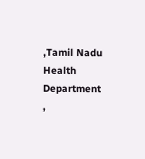,Tamil Nadu Health Department ,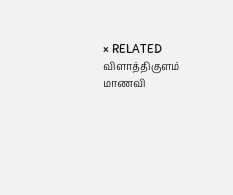× RELATED விளாத்திகுளம் மாணவி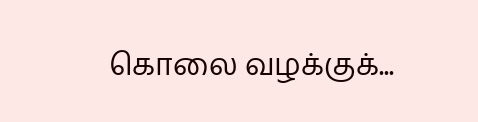கொலை வழக்குக்...